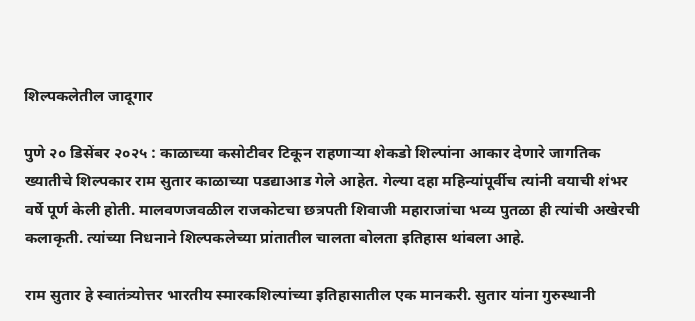शिल्पकलेतील जादूगार

पुणे २० डिसेंबर २०२५ : काळाच्या कसोटीवर टिकून राहणाऱ्या शेकडो शिल्पांना आकार देणारे जागतिक ख्यातीचे शिल्पकार राम सुतार काळाच्या पडद्याआड गेले आहेत. गेल्या दहा महिन्यांपूर्वीच त्यांनी वयाची शंभर वर्षे पूर्ण केली होती. मालवणजवळील राजकोटचा छत्रपती शिवाजी महाराजांचा भव्य पुतळा ही त्यांची अखेरची कलाकृती. त्यांच्या निधनाने शिल्पकलेच्या प्रांतातील चालता बोलता इतिहास थांबला आहे.

राम सुतार हे स्वातंत्र्योत्तर भारतीय स्मारकशिल्पांच्या इतिहासातील एक मानकरी. सुतार यांना गुरुस्थानी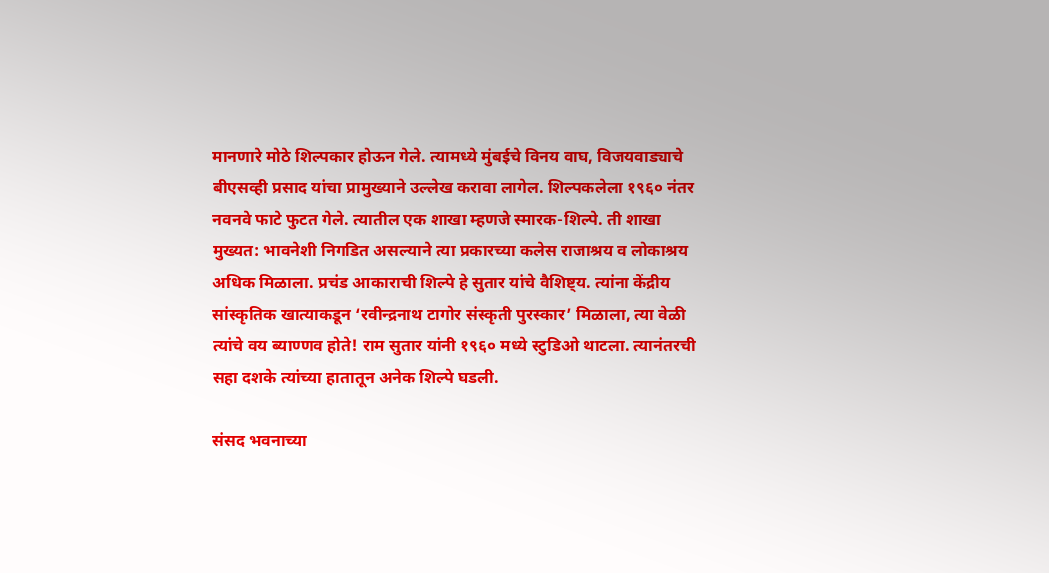मानणारे मोठे शिल्पकार होऊन गेले. त्यामध्ये मुंबईचे विनय वाघ, विजयवाड्याचे बीएसव्ही प्रसाद यांचा प्रामुख्याने उल्लेख करावा लागेल. शिल्पकलेला १९६० नंतर नवनवे फाटे फुटत गेले. त्यातील एक शाखा म्हणजे स्मारक-शिल्पे. ती शाखा मुख्यत: भावनेशी निगडित असल्याने त्या प्रकारच्या कलेस राजाश्रय व लोकाश्रय अधिक मिळाला. प्रचंड आकाराची शिल्पे हे सुतार यांचे वैशिष्ट्य. त्यांना केंद्रीय सांस्कृतिक खात्याकडून ‌‘रवीन्द्रनाथ टागोर संस्कृती पुरस्कार‌’ मिळाला, त्या वेळी त्यांचे वय ब्याण्णव होते! राम सुतार यांनी १९६० मध्ये स्टुडिओ थाटला. त्यानंतरची सहा दशके त्यांच्या हातातून अनेक शिल्पे घडली.

संसद भवनाच्या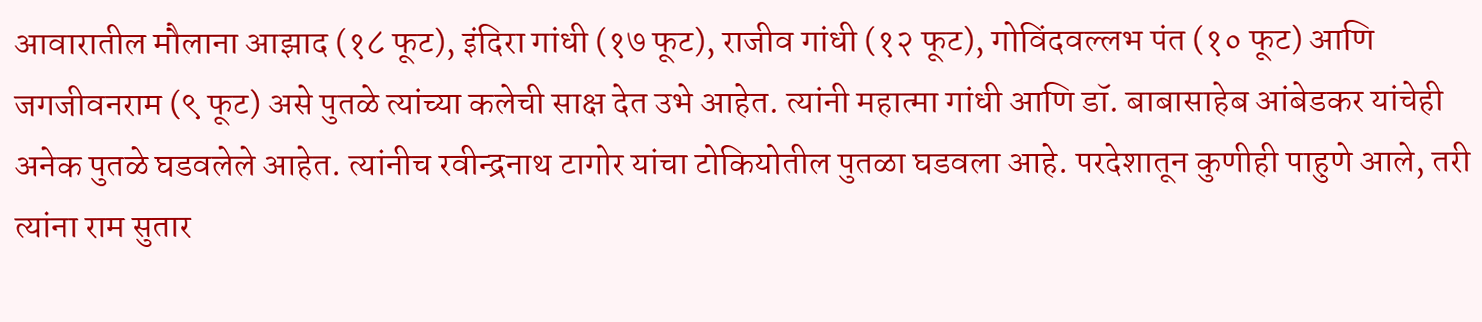आवारातील मौलाना आझाद (१८ फूट), इंदिरा गांधी (१७ फूट), राजीव गांधी (१२ फूट), गोविंदवल्लभ पंत (१० फूट) आणि जगजीवनराम (९ फूट) असे पुतळे त्यांच्या कलेची साक्ष देत उभे आहेत. त्यांनी महात्मा गांधी आणि डॉ. बाबासाहेब आंबेडकर यांचेही अनेक पुतळे घडवलेले आहेत. त्यांनीच रवीन्द्रनाथ टागोर यांचा टोकियोतील पुतळा घडवला आहे. परदेशातून कुणीही पाहुणे आले, तरी त्यांना राम सुतार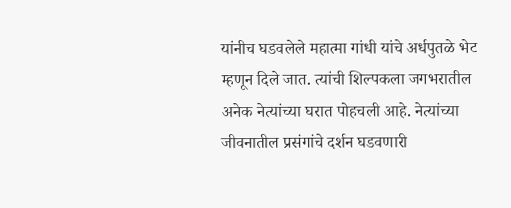यांनीच घडवलेले महात्मा गांधी यांचे अर्धपुतळे भेट म्हणून दिले जात. त्यांची शिल्पकला जगभरातील अनेक नेत्यांच्या घरात पोहचली आहे. नेत्यांच्या जीवनातील प्रसंगांचे दर्शन घडवणारी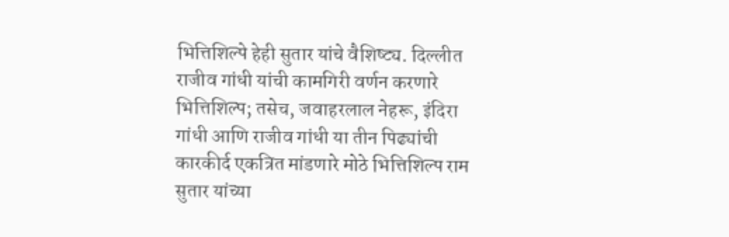भित्तिशिल्पे हेही सुतार यांचे वैशिष्ट्य. दिल्लीत राजीव गांधी यांची कामगिरी वर्णन करणारे भित्तिशिल्प; तसेच, जवाहरलाल नेहरू, इंदिरा गांधी आणि राजीव गांधी या तीन पिढ्यांची कारकीर्द एकत्रित मांडणारे मोठे भित्तिशिल्प राम सुतार यांच्या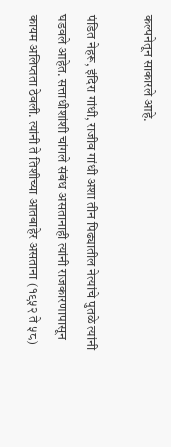कल्पनेतून साकारले आहे.

पंडित नेहरू, इंदिरा गांधी, राजीव गांधी अशा तीन पिढ्यातील नेत्यांचे पुतळे त्यांनी घडवले आहेत. सत्ताधीशांशी चांगले संबंध असतानाही त्यांनी राजकारणापासून कायम अलिप्तता ठेवली. त्यांनी ते तिशीच्या आतबाहेर असताना (१९५२ ते ५८)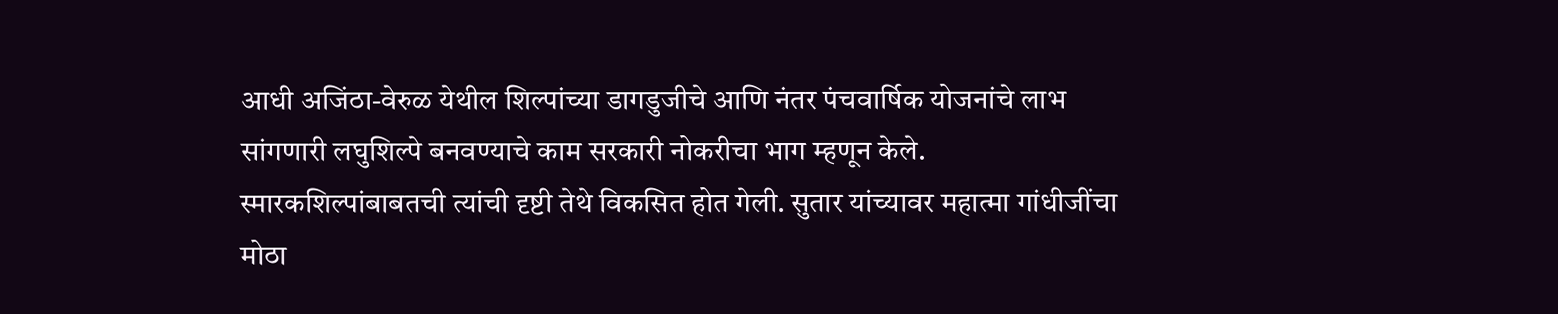आधी अजिंठा-वेरुळ येथील शिल्पांच्या डागडुजीचे आणि नंतर पंचवार्षिक योजनांचे लाभ सांगणारी लघुशिल्पे बनवण्याचे काम सरकारी नोकरीचा भाग म्हणून केले. स्मारकशिल्पांबाबतची त्यांची दृष्टी तेथे विकसित होत गेली. सुतार यांच्यावर महात्मा गांधीजींचा मोठा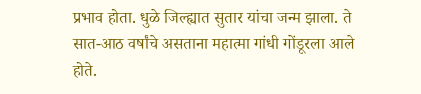प्रभाव होता. धुळे जिल्ह्यात सुतार यांचा जन्म झाला. ते सात-आठ वर्षांचे असताना महात्मा गांधी गोंडूरला आले होते.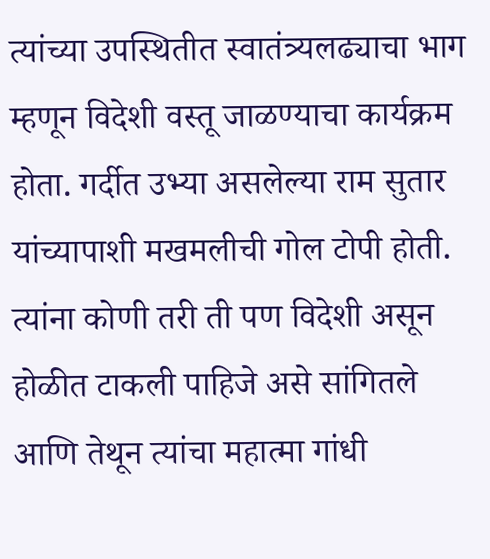त्यांच्या उपस्थितीत स्वातंत्र्यलढ्याचा भाग म्हणून विदेशी वस्तू जाळण्याचा कार्यक्रम होता. गर्दीत उभ्या असलेल्या राम सुतार यांच्यापाशी मखमलीची गोल टोपी होती. त्यांना कोणी तरी ती पण विदेशी असून होळीत टाकली पाहिजे असे सांगितले आणि तेथून त्यांचा महात्मा गांधी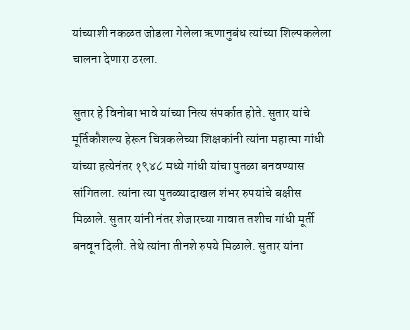यांच्याशी नकळत जोडला गेलेला ऋणानुबंध त्यांच्या शिल्पकलेला चालना देणारा ठरला.

सुतार हे विनोबा भावे यांच्या नित्य संपर्कात होते. सुतार यांचे मूर्तिकौशल्य हेरून चित्रकलेच्या शिक्षकांनी त्यांना महात्मा गांधी यांच्या हत्येनंतर १९४८ मध्ये गांधी यांचा पुतळा बनवण्यास सांगितला. त्यांना त्या पुतळ्यादाखल शंभर रुपयांचे बक्षीस मिळाले. सुतार यांनी नंतर शेजारच्या गावात तशीच गांधी मूर्ती बनवून दिली. तेथे त्यांना तीनशे रुपये मिळाले. सुतार यांना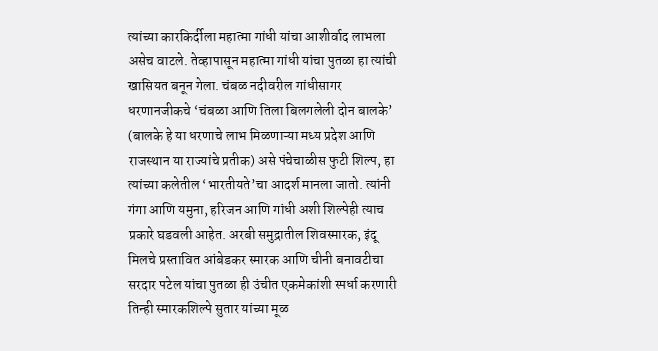त्यांच्या कारकिर्दीला महात्मा गांधी यांचा आशीर्वाद लाभला असेच वाटले. तेव्हापासून महात्मा गांधी यांचा पुतळा हा त्यांची खासियत बनून गेला. चंबळ नदीवरील गांधीसागर धरणानजीकचे ‌‘चंबळा आणि तिला बिलगलेली दोन बालके‌’ (बालके हे या धरणाचे लाभ मिळणाऱ्या मध्य प्रदेश आणि राजस्थान या राज्यांचे प्रतीक) असे पंचेचाळीस फुटी शिल्प, हा त्यांच्या कलेतील ‌‘भारतीयते‌’चा आदर्श मानला जातो. त्यांनी गंगा आणि यमुना, हरिजन आणि गांधी अशी शिल्पेही त्याच प्रकारे घडवली आहेत. अरबी समुद्रातील शिवस्मारक, इंदू मिलचे प्रस्तावित आंबेडकर स्मारक आणि चीनी बनावटीचा सरदार पटेल यांचा पुतळा ही उंचीत एकमेकांशी स्पर्धा करणारी तिन्ही स्मारकशिल्पे सुतार यांच्या मूळ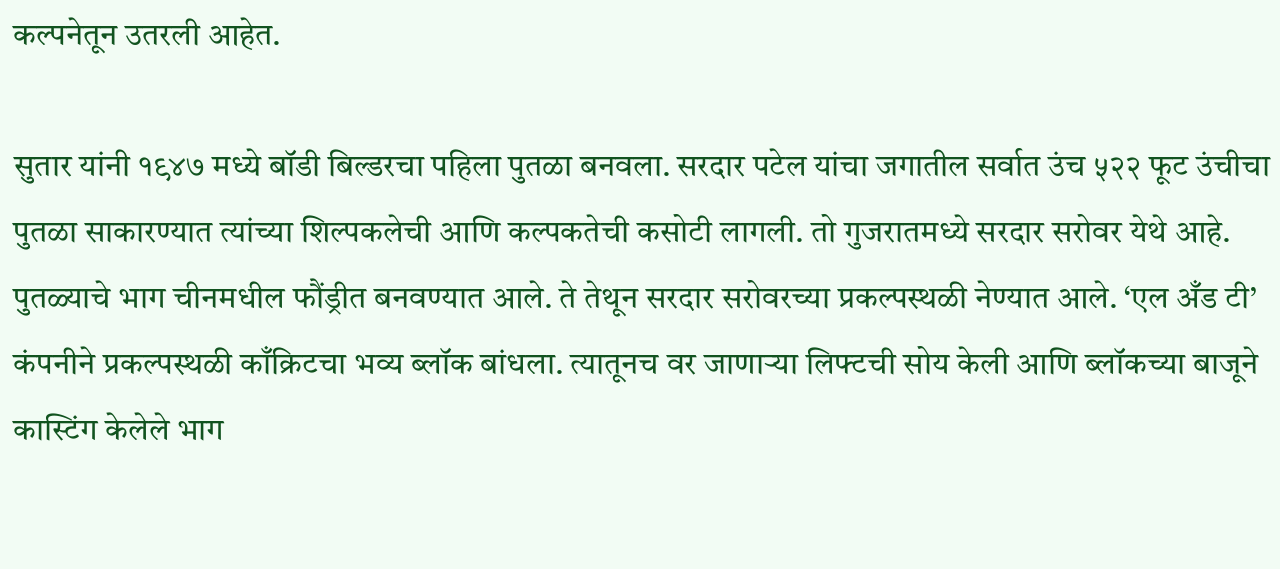कल्पनेतून उतरली आहेत.

सुतार यांनी १९४७ मध्ये बॉडी बिल्डरचा पहिला पुतळा बनवला. सरदार पटेल यांचा जगातील सर्वात उंच ५२२ फूट उंचीचा पुतळा साकारण्यात त्यांच्या शिल्पकलेची आणि कल्पकतेची कसोटी लागली. तो गुजरातमध्ये सरदार सरोवर येथे आहे. पुतळ्याचे भाग चीनमधील फौंड्रीत बनवण्यात आले. ते तेथून सरदार सरोवरच्या प्रकल्पस्थळी नेण्यात आले. ‘एल अँड टी’ कंपनीने प्रकल्पस्थळी काँक्रिटचा भव्य ब्लॉक बांधला. त्यातूनच वर जाणाऱ्या लिफ्टची सोय केली आणि ब्लॉकच्या बाजूने कास्टिंग केलेले भाग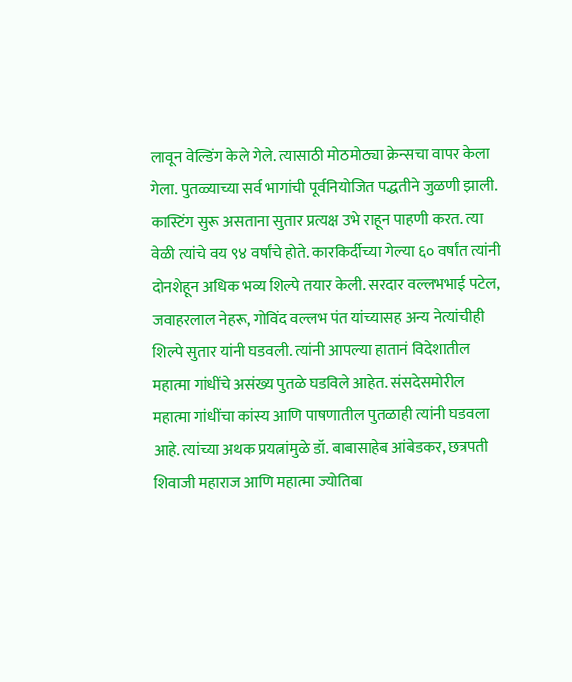लावून वेल्डिंग केले गेले. त्यासाठी मोठमोठ्या क्रेन्सचा वापर केला गेला. पुतळ्याच्या सर्व भागांची पूर्वनियोजित पद्धतीने जुळणी झाली‌. कास्टिंग सुरू असताना सुतार प्रत्यक्ष उभे राहून पाहणी करत. त्या वेळी त्यांचे वय ९४ वर्षांचे होते. कारकिर्दीच्या गेल्या ६० वर्षांत त्यांनी दोनशेहून अधिक भव्य शिल्पे तयार केली. सरदार वल्लभभाई पटेल, जवाहरलाल नेहरू, गोविंद वल्लभ पंत यांच्यासह अन्य नेत्यांचीही शिल्पे सुतार यांनी घडवली. त्यांनी आपल्या हातानं विदेशातील महात्मा गांधींचे असंख्य पुतळे घडविले आहेत. संसदेसमोरील महात्मा गांधींचा कांस्य आणि पाषणातील पुतळाही त्यांनी घडवला आहे. त्यांच्या अथक प्रयत्नांमुळे डॉ. बाबासाहेब आंबेडकर, छत्रपती शिवाजी महाराज आणि महात्मा ज्योतिबा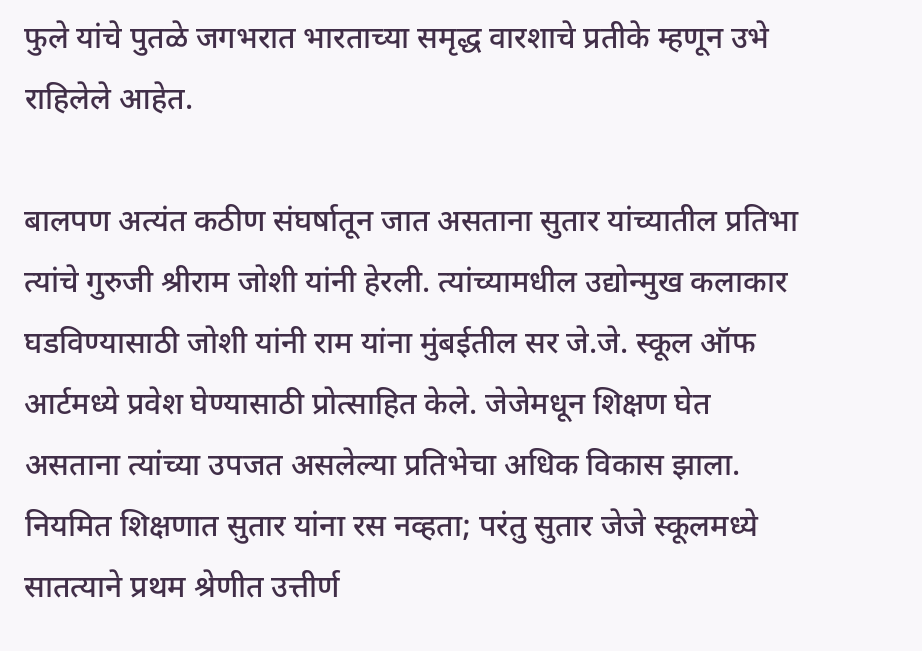फुले यांचे पुतळे जगभरात भारताच्या समृद्ध वारशाचे प्रतीके म्हणून उभे राहिलेले आहेत.

बालपण अत्यंत कठीण संघर्षातून जात असताना सुतार यांच्यातील प्रतिभा त्यांचे गुरुजी श्रीराम जोशी यांनी हेरली. त्यांच्यामधील उद्योन्मुख कलाकार घडविण्यासाठी जोशी यांनी राम यांना मुंबईतील सर जे.जे. स्कूल ऑफ आर्टमध्ये प्रवेश घेण्यासाठी प्रोत्साहित केले. जेजेमधून शिक्षण घेत असताना त्यांच्या उपजत असलेल्या प्रतिभेचा अधिक विकास झाला. नियमित शिक्षणात सुतार यांना रस नव्हता; परंतु सुतार जेजे स्कूलमध्ये सातत्याने प्रथम श्रेणीत उत्तीर्ण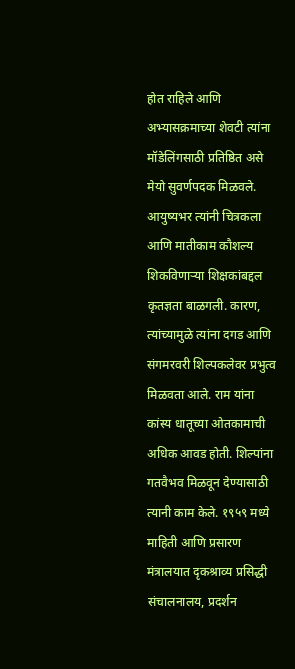होत राहिले आणि अभ्यासक्रमाच्या शेवटी त्यांना मॉडेलिंगसाठी प्रतिष्ठित असे मेयो सुवर्णपदक मिळवले. आयुष्यभर त्यांनी चित्रकला आणि मातीकाम कौशल्य शिकविणाऱ्या शिक्षकांबद्दल कृतज्ञता बाळगली. कारण, त्यांच्यामुळे त्यांना दगड आणि संगमरवरी शिल्पकलेवर प्रभुत्व मिळवता आले. राम यांना कांस्य धातूच्या ओतकामाची अधिक आवड होती. शिल्पांना गतवैभव मिळवून देण्यासाठी त्यानी काम केले. १९५९ मध्ये माहिती आणि प्रसारण मंत्रालयात दृकश्राव्य प्रसिद्धी संचालनालय, प्रदर्शन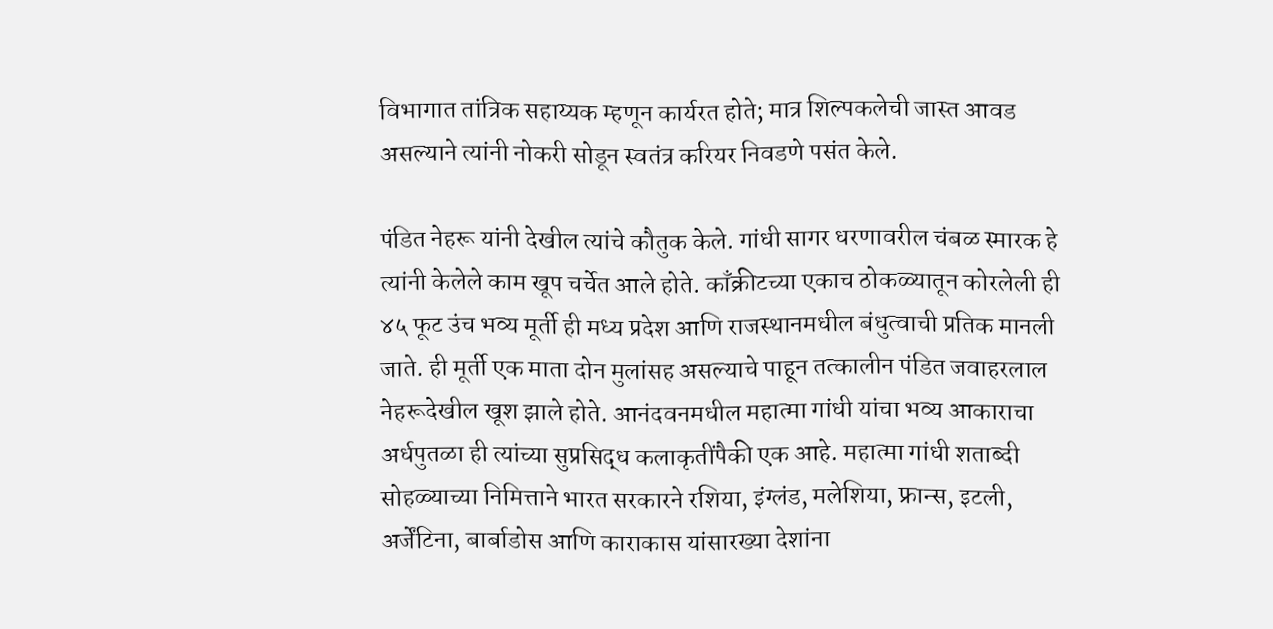विभागात तांत्रिक सहाय्यक म्हणून कार्यरत होते; मात्र शिल्पकलेची जास्त आवड असल्याने त्यांनी नोकरी सोडून स्वतंत्र करियर निवडणे पसंत केले.

पंडित नेहरू यांनी देखील त्यांचे कौतुक केले. गांधी सागर धरणावरील चंबळ स्मारक हे त्यांनी केलेले काम खूप चर्चेत आले होते. काँक्रीटच्या एकाच ठोकळ्यातून कोरलेली ही ४५ फूट उंच भव्य मूर्ती ही मध्य प्रदेश आणि राजस्थानमधील बंधुत्वाची प्रतिक मानली जाते. ही मूर्ती एक माता दोन मुलांसह असल्याचे पाहून तत्कालीन पंडित जवाहरलाल नेहरूदेखील खूश झाले होते. आनंदवनमधील महात्मा गांधी यांचा भव्य आकाराचा अर्धपुतळा ही त्यांच्या सुप्रसिद्ध कलाकृतींपैकी एक आहे. महात्मा गांधी शताब्दी सोहळ्याच्या निमित्ताने भारत सरकारने रशिया, इंग्लंड, मलेशिया, फ्रान्स, इटली, अर्जेंटिना, बार्बाडोस आणि काराकास यांसारख्या देशांना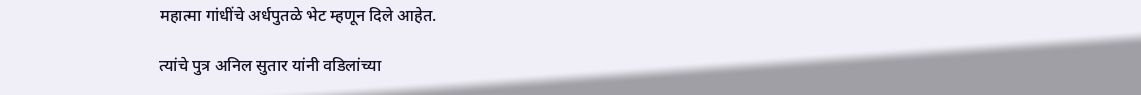महात्मा गांधींचे अर्धपुतळे भेट म्हणून दिले आहेत.

त्यांचे पुत्र अनिल सुतार यांनी वडिलांच्या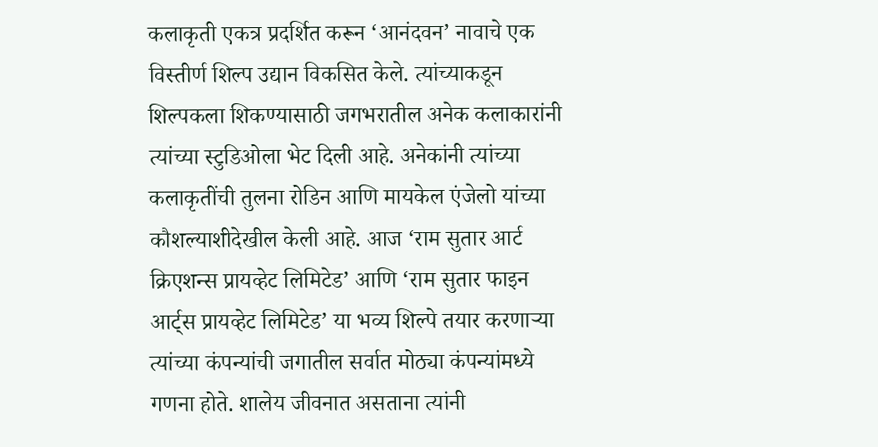कलाकृती एकत्र प्रदर्शित करून ‘आनंदवन’ नावाचे एक विस्तीर्ण शिल्प उद्यान विकसित केले. त्यांच्याकडून शिल्पकला शिकण्यासाठी जगभरातील अनेक कलाकारांनी त्यांच्या स्टुडिओला भेट दिली आहे. अनेकांनी त्यांच्या कलाकृतींची तुलना रोडिन आणि मायकेल एंजेलो यांच्या कौशल्याशीदेखील केली आहे. आज ‘राम सुतार आर्ट क्रिएशन्स प्रायव्हेट लिमिटेड’ आणि ‘राम सुतार फाइन आर्ट्स प्रायव्हेट लिमिटेड’ या भव्य शिल्पे तयार करणाऱ्या त्यांच्या कंपन्यांची जगातील सर्वात मोठ्या कंपन्यांमध्ये गणना होते. शालेय जीवनात असताना त्यांनी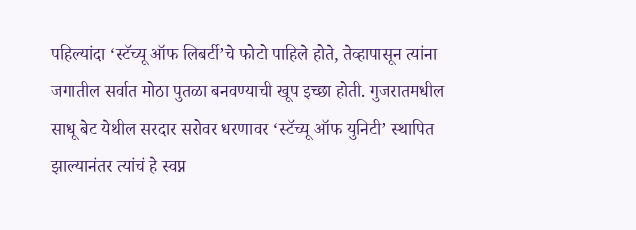पहिल्यांदा ‘स्टॅच्यू ऑफ लिबर्टी’चे फोटो पाहिले होते, तेव्हापासून त्यांना जगातील सर्वात मोठा पुतळा बनवण्याची खूप इच्छा होती. गुजरातमधील साधू बेट येथील सरदार सरोवर धरणावर ‘स्टॅच्यू ऑफ युनिटी’ स्थापित झाल्यानंतर त्यांचं हे स्वप्न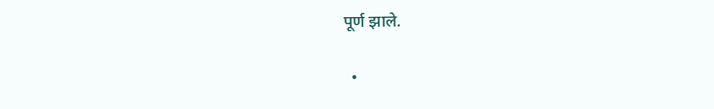पूर्ण झाले.

  •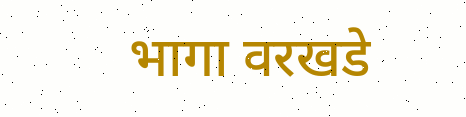भागा वरखडे